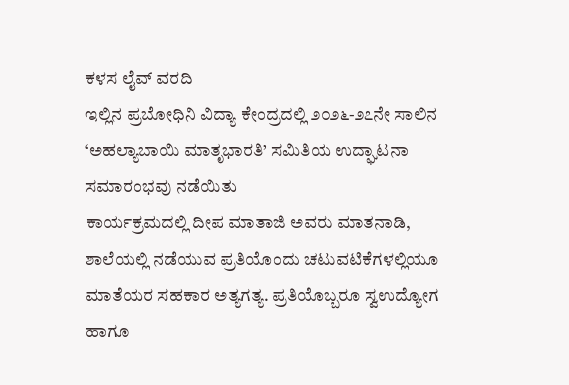ಕಳಸ ಲೈವ್ ವರದಿ
ಇಲ್ಲಿನ ಪ್ರಬೋಧಿನಿ ವಿದ್ಯಾ ಕೇಂದ್ರದಲ್ಲಿ ೨೦೨೬-೨೭ನೇ ಸಾಲಿನ ‘ಅಹಲ್ಯಾಬಾಯಿ ಮಾತೃಭಾರತಿ’ ಸಮಿತಿಯ ಉದ್ಘಾಟನಾ ಸಮಾರಂಭವು ನಡೆಯಿತು
ಕಾರ್ಯಕ್ರಮದಲ್ಲಿ ದೀಪ ಮಾತಾಜಿ ಅವರು ಮಾತನಾಡಿ, ಶಾಲೆಯಲ್ಲಿ ನಡೆಯುವ ಪ್ರತಿಯೊಂದು ಚಟುವಟಿಕೆಗಳಲ್ಲಿಯೂ ಮಾತೆಯರ ಸಹಕಾರ ಅತ್ಯಗತ್ಯ. ಪ್ರತಿಯೊಬ್ಬರೂ ಸ್ವಉದ್ಯೋಗ ಹಾಗೂ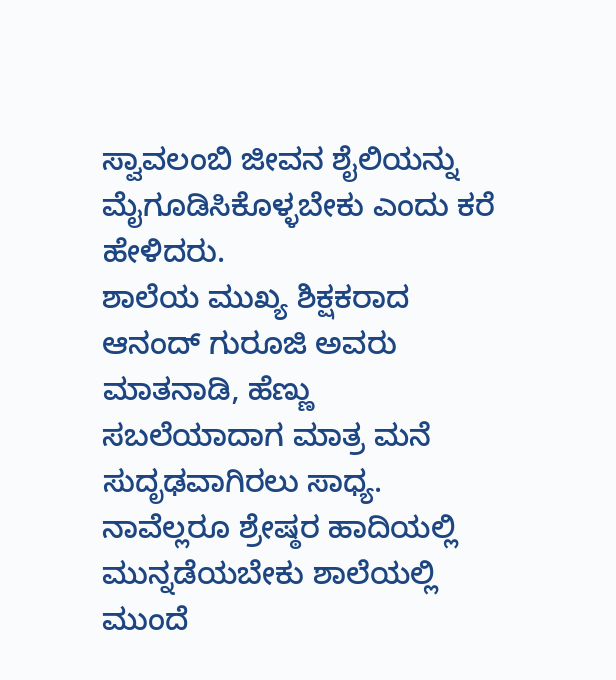ಸ್ವಾವಲಂಬಿ ಜೀವನ ಶೈಲಿಯನ್ನು ಮೈಗೂಡಿಸಿಕೊಳ್ಳಬೇಕು ಎಂದು ಕರೆ ಹೇಳಿದರು.
ಶಾಲೆಯ ಮುಖ್ಯ ಶಿಕ್ಷಕರಾದ ಆನಂದ್ ಗುರೂಜಿ ಅವರು ಮಾತನಾಡಿ, ಹೆಣ್ಣು ಸಬಲೆಯಾದಾಗ ಮಾತ್ರ ಮನೆ ಸುದೃಢವಾಗಿರಲು ಸಾಧ್ಯ. ನಾವೆಲ್ಲರೂ ಶ್ರೇಷ್ಠರ ಹಾದಿಯಲ್ಲಿ ಮುನ್ನಡೆಯಬೇಕು ಶಾಲೆಯಲ್ಲಿ ಮುಂದೆ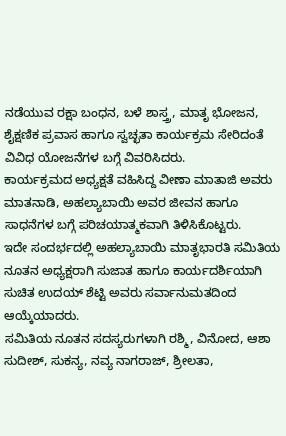ನಡೆಯುವ ರಕ್ಷಾ ಬಂಧನ, ಬಳೆ ಶಾಸ್ತ್ರ, ಮಾತೃ ಭೋಜನ, ಶೈಕ್ಷಣಿಕ ಪ್ರವಾಸ ಹಾಗೂ ಸ್ವಚ್ಛತಾ ಕಾರ್ಯಕ್ರಮ ಸೇರಿದಂತೆ ವಿವಿಧ ಯೋಜನೆಗಳ ಬಗ್ಗೆ ವಿವರಿಸಿದರು.
ಕಾರ್ಯಕ್ರಮದ ಅಧ್ಯಕ್ಷತೆ ವಹಿಸಿದ್ದ ವೀಣಾ ಮಾತಾಜಿ ಅವರು ಮಾತನಾಡಿ, ಅಹಲ್ಯಾಬಾಯಿ ಅವರ ಜೀವನ ಹಾಗೂ ಸಾಧನೆಗಳ ಬಗ್ಗೆ ಪರಿಚಯಾತ್ಮಕವಾಗಿ ತಿಳಿಸಿಕೊಟ್ಟರು.
ಇದೇ ಸಂದರ್ಭದಲ್ಲಿ ಅಹಲ್ಯಾಬಾಯಿ ಮಾತೃಭಾರತಿ ಸಮಿತಿಯ ನೂತನ ಅಧ್ಯಕ್ಷರಾಗಿ ಸುಜಾತ ಹಾಗೂ ಕಾರ್ಯದರ್ಶಿಯಾಗಿ ಸುಚಿತ ಉದಯ್ ಶೆಟ್ಟಿ ಅವರು ಸರ್ವಾನುಮತದಿಂದ ಆಯ್ಕೆಯಾದರು.
ಸಮಿತಿಯ ನೂತನ ಸದಸ್ಯರುಗಳಾಗಿ ರಶ್ಮಿ, ವಿನೋದ, ಆಶಾ ಸುದೀಶ್, ಸುಕನ್ಯ, ನವ್ಯ ನಾಗರಾಜ್, ಶ್ರೀಲತಾ,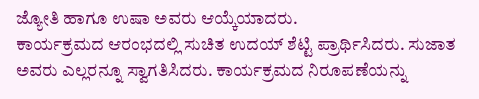ಜ್ಯೋತಿ ಹಾಗೂ ಉಷಾ ಅವರು ಆಯ್ಕೆಯಾದರು.
ಕಾರ್ಯಕ್ರಮದ ಆರಂಭದಲ್ಲಿ ಸುಚಿತ ಉದಯ್ ಶೆಟ್ಟಿ ಪ್ರಾರ್ಥಿಸಿದರು. ಸುಜಾತ ಅವರು ಎಲ್ಲರನ್ನೂ ಸ್ವಾಗತಿಸಿದರು. ಕಾರ್ಯಕ್ರಮದ ನಿರೂಪಣೆಯನ್ನು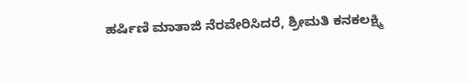ಹರ್ಷಿಣಿ ಮಾತಾಜಿ ನೆರವೇರಿಸಿದರೆ, ಶ್ರೀಮತಿ ಕನಕಲಕ್ಷ್ಮಿ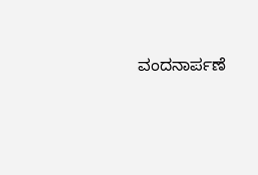ವಂದನಾರ್ಪಣೆ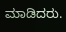ಮಾಡಿದರು.